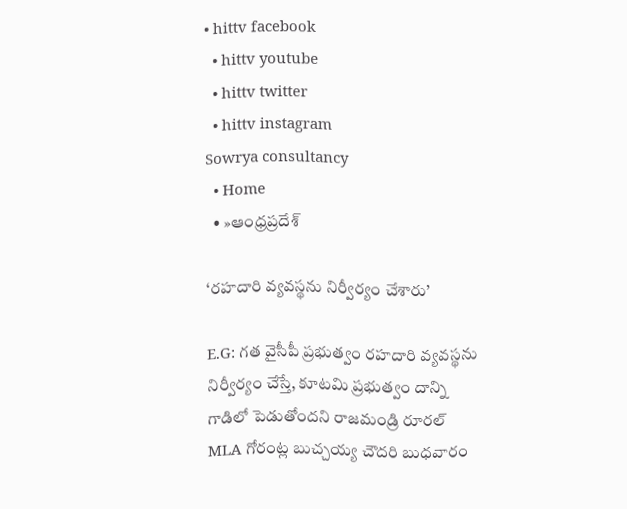• hittv facebook
  • hittv youtube
  • hittv twitter
  • hittv instagram
Sowrya consultancy
  • Home
  • »ఆంధ్రప్రదేశ్

‘రహదారి వ్యవస్థను నిర్వీర్యం చేశారు’

E.G: గత వైసీపీ ప్రభుత్వం రహదారి వ్యవస్థను నిర్వీర్యం చేస్తే, కూటమి ప్రభుత్వం దాన్ని గాడిలో పెడుతోందని రాజమండ్రి రూరల్ MLA గోరంట్ల బుచ్చయ్య చౌదరి బుధవారం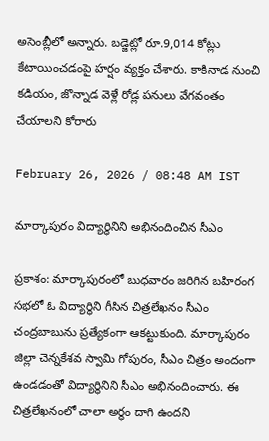అసెంబ్లీలో అన్నారు. బడ్జెట్లో రూ.9,014 కోట్లు కేటాయించడంపై హర్షం వ్యక్తం చేశారు. కాకినాడ నుంచి కడియం, జొన్నాడ వెళ్లే రోడ్ల పనులు వేగవంతం చేయాలని కోరారు

February 26, 2026 / 08:48 AM IST

మార్కాపురం విద్యార్ధినిని అభినందించిన సీఎం

ప్రకాశం: మార్కాపురంలో బుధవారం జరిగిన బహిరంగ సభలో ఓ విద్యార్థిని గీసిన చిత్రలేఖనం సీఎం చంద్రబాబును ప్రత్యేకంగా ఆకట్టుకుంది. మార్కాపురం జిల్లా చెన్నకేశవ స్వామి గోపురం, సీఎం చిత్రం అందంగా ఉండడంతో విద్యార్థినిని సీఎం అభినందించారు. ఈ చిత్రలేఖనంలో చాలా అర్థం దాగి ఉందని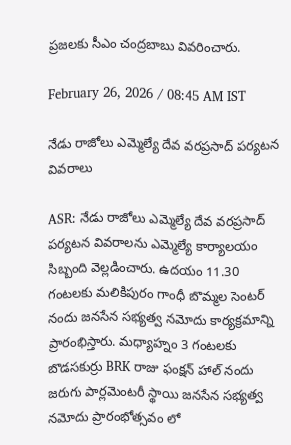ప్రజలకు సీఎం చంద్రబాబు వివరించారు.

February 26, 2026 / 08:45 AM IST

నేడు రాజోలు ఎమ్మెల్యే దేవ వరప్రసాద్ పర్యటన వివరాలు

ASR: నేడు రాజోలు ఎమ్మెల్యే దేవ వరప్రసాద్ పర్యటన వివరాలను ఎమ్మెల్యే కార్యాలయం సిబ్బంది వెల్లడించారు. ఉదయం 11.30 గంటలకు మలికిపురం గాంధీ బొమ్మల సెంటర్ నందు జనసేన సభ్యత్వ నమోదు కార్యక్రమాన్ని ప్రారంభిస్తారు. మధ్యాహ్నం 3 గంటలకు బొడసకుర్రు BRK రాజు ఫంక్షన్ హాల్ నందు జరుగు పార్లమెంటరీ స్థాయి జనసేన సభ్యత్వ నమోదు ప్రారంభోత్సవం లో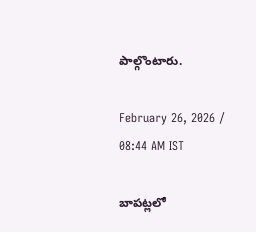పాల్గొంటారు.

February 26, 2026 / 08:44 AM IST

బాపట్లలో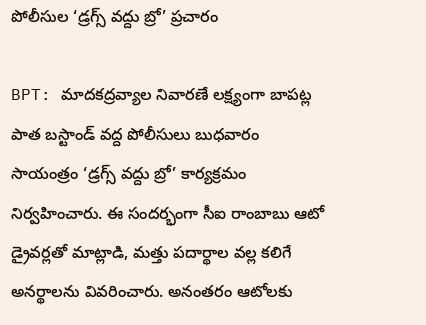పోలీసుల ‘డ్రగ్స్ వద్దు బ్రో’ ప్రచారం

BPT: మాదకద్రవ్యాల నివారణే లక్ష్యంగా బాపట్ల పాత బస్టాండ్ వద్ద పోలీసులు బుధవారం సాయంత్రం ‘డ్రగ్స్ వద్దు బ్రో’ కార్యక్రమం నిర్వహించారు. ఈ సందర్భంగా సీఐ రాంబాబు ఆటో డ్రైవర్లతో మాట్లాడి, మత్తు పదార్థాల వల్ల కలిగే అనర్థాలను వివరించారు. అనంతరం ఆటోలకు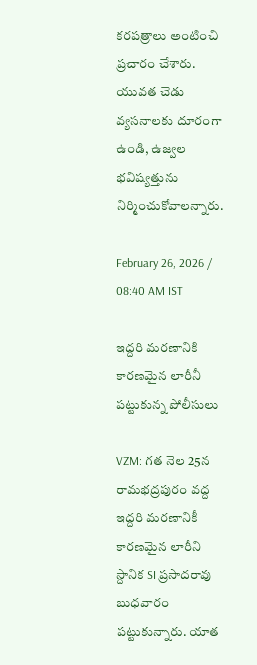కరపత్రాలు అంటించి ప్రచారం చేశారు. యువత చెడు వ్యసనాలకు దూరంగా ఉండి, ఉజ్వల భవిష్యత్తును నిర్మించుకోవాలన్నారు.

February 26, 2026 / 08:40 AM IST

ఇద్దరి మరణానికి కారణమైన లారీనీ పట్టుకున్న పోలీసులు

VZM: గత నెల 25న రామభద్రపురం వద్ద ఇద్దరి మరణానికీ కారణమైన లారీని స్దానిక SI ప్రసాదరావు బుధవారం పట్టుకున్నారు. యాత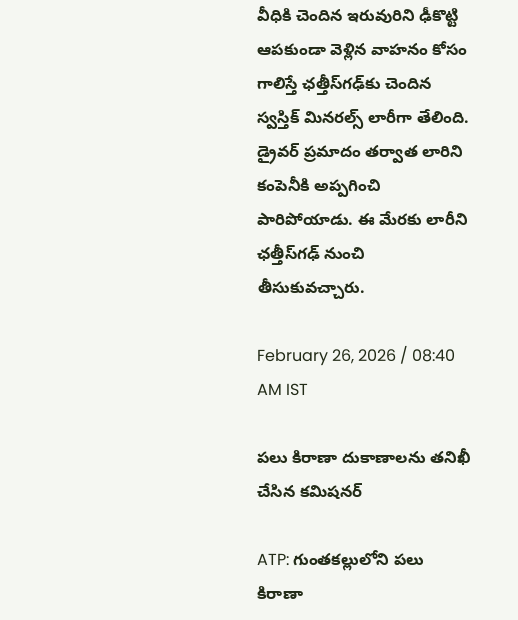వీధికి చెందిన ఇరువురిని ఢీకొట్టి ఆపకుండా వెళ్లిన వాహనం కోసం గాలిస్తే ఛత్తీస్‌గఢ్‌కు చెందిన స్వస్తిక్‌ మినరల్స్‌ లారీగా తేలింది. డ్రైవర్‌ ప్రమాదం తర్వాత లారిని కంపెనీకి అప్పగించి పారిపోయాడు. ఈ మేరకు లారీని ఛత్తీస్‌గఢ్‌ నుంచి తీసుకువచ్చారు.

February 26, 2026 / 08:40 AM IST

పలు కిరాణా దుకాణాలను తనిఖీ చేసిన కమిషనర్

ATP: గుంతకల్లులోని పలు కిరాణా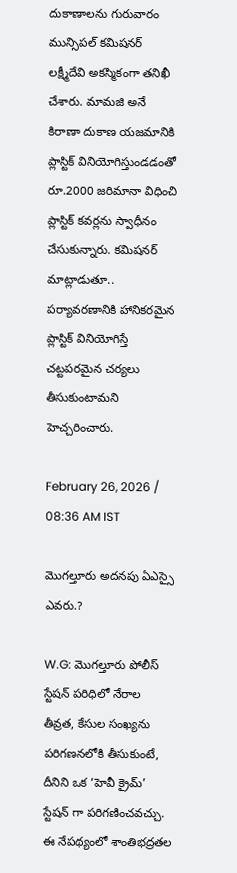దుకాణాలను గురువారం మున్సిపల్ కమిషనర్ లక్ష్మీదేవి అకస్మికంగా తనిఖీ చేశారు. మామజి అనే కిరాణా దుకాణ యజమానికి ప్లాస్టిక్ వినియోగిస్తుండడంతో రూ.2000 జరిమానా విధించి ప్లాస్టిక్ కవర్లను స్వాధీనం చేసుకున్నారు. కమిషనర్ మాట్లాడుతూ.. పర్యావరణానికి హానికరమైన ప్లాస్టిక్ వినియోగిస్తే చట్టపరమైన చర్యలు తీసుకుంటామని హెచ్చరించారు.

February 26, 2026 / 08:36 AM IST

మొగల్తూరు అదనపు ఏఎస్సై ఎవరు.?

W.G: మొగల్తూరు పోలీస్ స్టేషన్ పరిధిలో నేరాల తీవ్రత, కేసుల సంఖ్యను పరిగణనలోకి తీసుకుంటే, దీనిని ఒక ‘హెవీ క్రైమ్’ స్టేషన్ గా పరిగణించవచ్చు. ఈ నేపథ్యంలో శాంతిభద్రతల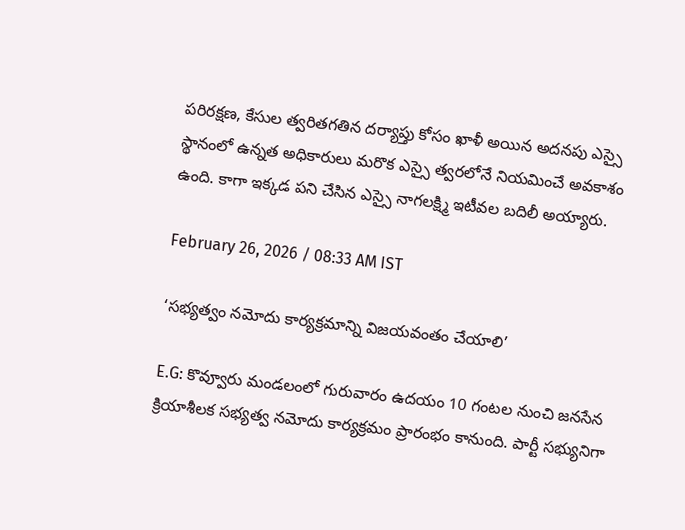పరిరక్షణ, కేసుల త్వరితగతిన దర్యాప్తు కోసం ఖాళీ అయిన అదనపు ఎస్సై స్థానంలో ఉన్నత అధికారులు మరొక ఎస్సై త్వరలోనే నియమించే అవకాశం ఉంది. కాగా ఇక్కడ పని చేసిన ఎస్సై నాగలక్ష్మి ఇటీవల బదిలీ అయ్యారు.

February 26, 2026 / 08:33 AM IST

‘సభ్యత్వం నమోదు కార్యక్రమాన్ని విజయవంతం చేయాలి’

E.G: కొవ్వూరు మండలంలో గురువారం ఉదయం 10 గంటల నుంచి జనసేన క్రియాశీలక సభ్యత్వ నమోదు కార్యక్రమం ప్రారంభం కానుంది. పార్టీ సభ్యునిగా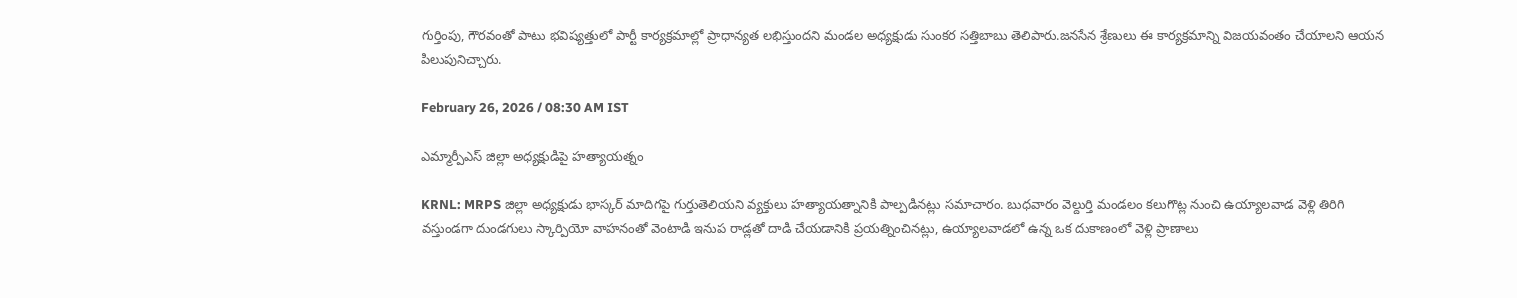గుర్తింపు, గౌరవంతో పాటు భవిష్యత్తులో పార్టీ కార్యక్రమాల్లో ప్రాధాన్యత లభిస్తుందని మండల అధ్యక్షుడు సుంకర సత్తిబాబు తెలిపారు.జనసేన శ్రేణులు ఈ కార్యక్రమాన్ని విజయవంతం చేయాలని ఆయన పిలుపునిచ్చారు.

February 26, 2026 / 08:30 AM IST

ఎమ్మార్పీఎస్ జిల్లా అధ్యక్షుడిపై హత్యాయత్నం

KRNL: MRPS జిల్లా అధ్యక్షుడు భాస్కర్ మాదిగపై గుర్తుతెలియని వ్యక్తులు హత్యాయత్నానికి పాల్పడినట్లు సమాచారం. బుధవారం వెల్దుర్తి మండలం కలుగొట్ల నుంచి ఉయ్యాలవాడ వెళ్లి తిరిగి వస్తుండగా దుండగులు స్కార్పియో వాహనంతో వెంటాడి ఇనుప రాడ్లతో దాడి చేయడానికి ప్రయత్నించినట్లు, ఉయ్యాలవాడలో ఉన్న ఒక దుకాణంలో వెళ్లి ప్రాణాలు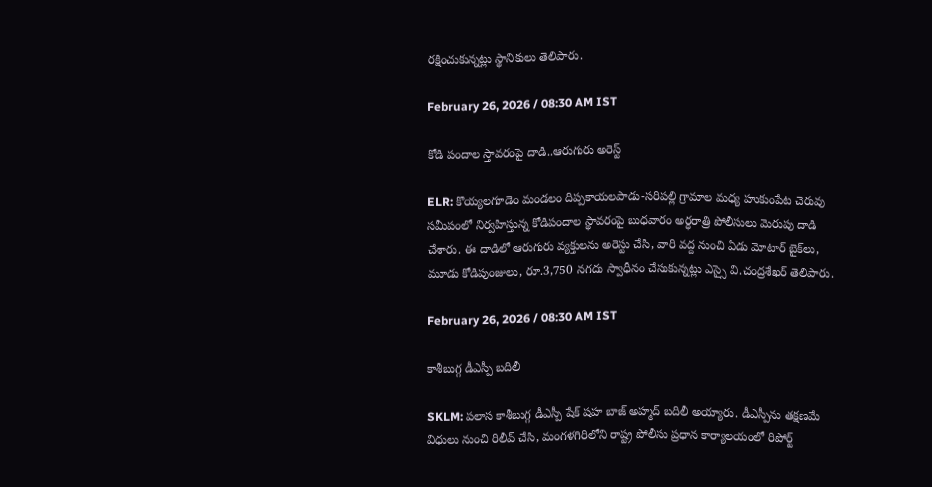రక్షించుకున్నట్లు స్థానికులు తెలిపారు.

February 26, 2026 / 08:30 AM IST

కోడి పందాల స్తావరంపై దాడి..ఆరుగురు అరెస్ట్

ELR: కొయ్యలగూడెం మండలం దిప్పకాయలపాడు-సరిపల్లి గ్రామాల మధ్య హుకుంపేట చెరువు సమీపంలో నిర్వహిస్తున్న కోడిపందాల స్థావరంపై బుధవారం అర్ధరాత్రి పోలీసులు మెరుపు దాడి చేశారు. ఈ దాడిలో ఆరుగురు వ్యక్తులను అరెస్టు చేసి, వారి వద్ద నుంచి ఏడు మోటార్ బైక్‌లు, మూడు కోడిపుంజులు, రూ.3,750 నగదు స్వాధీనం చేసుకున్నట్లు ఎస్సై వి.చంద్రశేఖర్ తెలిపారు.

February 26, 2026 / 08:30 AM IST

కాశీబుగ్గ డీఎస్పీ బదిలీ

SKLM: పలాస కాశీబుగ్గ డీఎస్పీ షేక్ షహ బాజ్ అహ్మద్ బదిలీ అయ్యారు. డీఎస్పీను తక్షణమే విధులు నుంచి రిలీవ్‌ చేసి, మంగళగిరిలోని రాష్ట్ర పోలీసు ప్రధాన కార్యాలయంలో రిపోర్ట్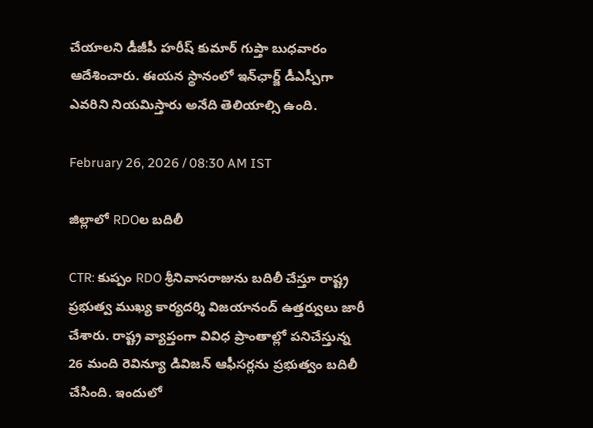చేయాలని డీజీపీ హరీష్ కుమార్‌ గుప్తా బుధవారం ఆదేశించారు. ఈయన స్థానంలో ఇన్‌ఛార్జ్‌ డీఎస్పీగా ఎవరిని నియమిస్తారు అనేది తెలియాల్సి ఉంది.

February 26, 2026 / 08:30 AM IST

జిల్లాలో RDOల బదిలీ

CTR: కుప్పం RDO శ్రీనివాసరాజును బదిలీ చేస్తూ రాష్ట్ర ప్రభుత్వ ముఖ్య కార్యదర్శి విజయానంద్ ఉత్తర్వులు జారీ చేశారు. రాష్ట్ర వ్యాప్తంగా వివిధ ప్రాంతాల్లో పనిచేస్తున్న 26 మంది రెవిన్యూ డివిజన్ ఆఫీసర్లను ప్రభుత్వం బదిలీ చేసింది. ఇందులో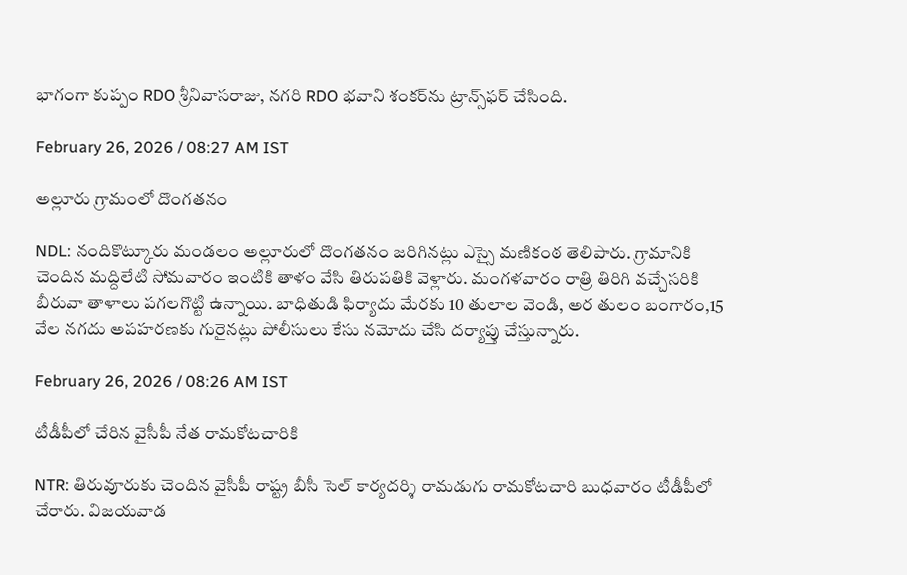భాగంగా కుప్పం RDO శ్రీనివాసరాజు, నగరి RDO భవాని శంకర్‌ను ట్రాన్స్‌ఫర్ చేసింది.

February 26, 2026 / 08:27 AM IST

అల్లూరు గ్రామంలో దొంగతనం

NDL: నందికొట్కూరు మండలం అల్లూరులో దొంగతనం జరిగినట్లు ఎస్సై మణికంఠ తెలిపారు. గ్రామానికి చెందిన మద్దిలేటి సోమవారం ఇంటికి తాళం వేసి తిరుపతికి వెళ్లారు. మంగళవారం రాత్రి తిరిగి వచ్చేసరికి బీరువా తాళాలు పగలగొట్టి ఉన్నాయి. బాధితుడి ఫిర్యాదు మేరకు 10 తులాల వెండి, అర తులం బంగారం,15 వేల నగదు అపహరణకు గురైనట్లు పోలీసులు కేసు నమోదు చేసి దర్యాప్తు చేస్తున్నారు.

February 26, 2026 / 08:26 AM IST

టీడీపీలో చేరిన వైసీపీ నేత రామకోటచారికి

NTR: తిరువూరుకు చెందిన వైసీపీ రాష్ట్ర బీసీ సెల్ కార్యదర్శి రామడుగు రామకోటచారి బుధవారం టీడీపీలో చేరారు. విజయవాడ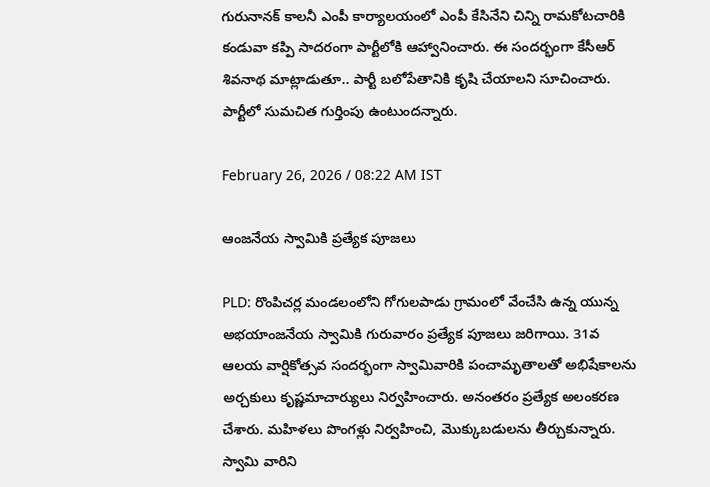గురునానక్ కాలనీ ఎంపీ కార్యాలయంలో ఎంపీ కేసినేని చిన్ని రామకోటచారికి కండువా కప్పి సాదరంగా పార్టీలోకి ఆహ్వానించారు. ఈ సందర్భంగా కేసీఆర్ శివనాథ మాట్లాడుతూ.. పార్టీ బలోపేతానికి కృషి చేయాలని సూచించారు. పార్టీలో సుమచిత గుర్తింపు ఉంటుందన్నారు.

February 26, 2026 / 08:22 AM IST

ఆంజనేయ స్వామికి ప్రత్యేక పూజలు

PLD: రొంపిచర్ల మండలంలోని గోగులపాడు గ్రామంలో వేంచేసి ఉన్న యున్న అభయాంజనేయ స్వామికి గురువారం ప్రత్యేక పూజలు జరిగాయి. 31వ ఆలయ వార్షికోత్సవ సందర్భంగా స్వామివారికి పంచామృతాలతో అభిషేకాలను అర్చకులు కృష్ణమాచార్యులు నిర్వహించారు. అనంతరం ప్రత్యేక అలంకరణ చేశారు. మహిళలు పొంగళ్లు నిర్వహించి, మొక్కుబడులను తీర్చుకున్నారు. స్వామి వారిని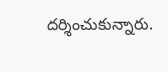దర్శించుకున్నారు.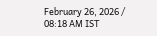February 26, 2026 / 08:18 AM IST